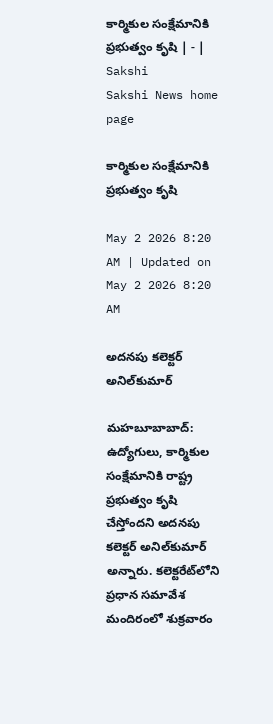కార్మికుల సంక్షేమానికి ప్రభుత్వం కృషి | - | Sakshi
Sakshi News home page

కార్మికుల సంక్షేమానికి ప్రభుత్వం కృషి

May 2 2026 8:20 AM | Updated on May 2 2026 8:20 AM

అదనపు కలెక్టర్‌ అనిల్‌కుమార్‌

మహబూబాబాద్‌: ఉద్యోగులు, కార్మికుల సంక్షేమానికి రాష్ట్ర ప్రభుత్వం కృషి చేస్తోందని అదనపు కలెక్టర్‌ అనిల్‌కుమార్‌ అన్నారు. కలెక్టరేట్‌లోని ప్రధాన సమావేశ మందిరంలో శుక్రవారం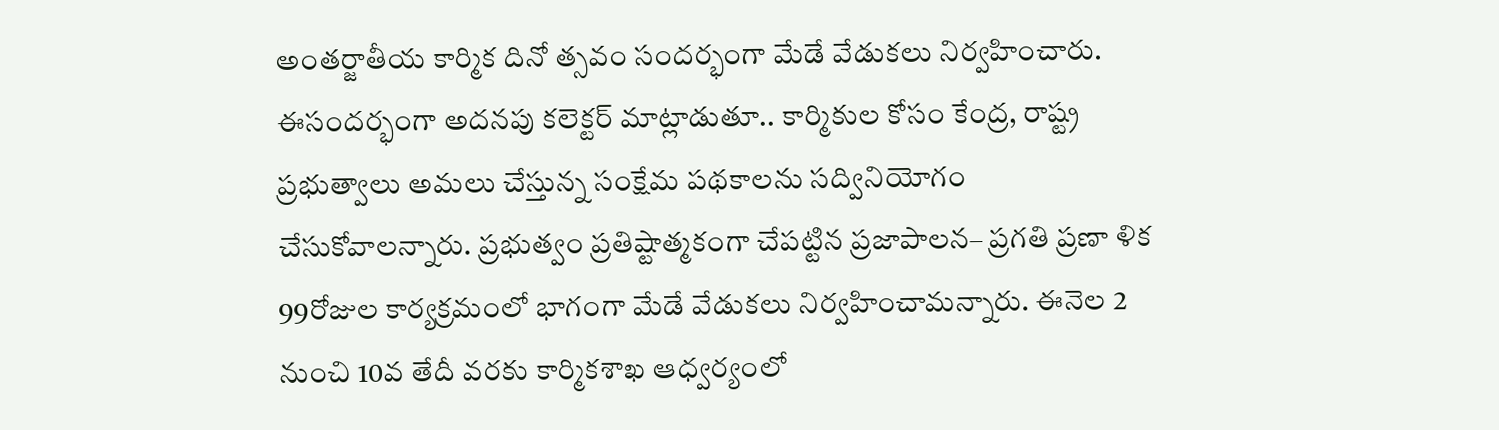అంతర్జాతీయ కార్మిక దినో త్సవం సందర్భంగా మేడే వేడుకలు నిర్వహించారు. ఈసందర్భంగా అదనపు కలెక్టర్‌ మాట్లాడుతూ.. కార్మికుల కోసం కేంద్ర, రాష్ట్ర ప్రభుత్వాలు అమలు చేస్తున్న సంక్షేమ పథకాలను సద్వినియోగం చేసుకోవాలన్నారు. ప్రభుత్వం ప్రతిష్టాత్మకంగా చేపట్టిన ప్రజాపాలన– ప్రగతి ప్రణా ళిక 99రోజుల కార్యక్రమంలో భాగంగా మేడే వేడుకలు నిర్వహించామన్నారు. ఈనెల 2 నుంచి 10వ తేదీ వరకు కార్మికశాఖ ఆధ్వర్యంలో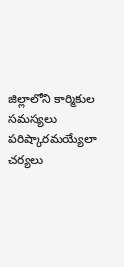జిల్లాలోని కార్మికుల సమస్యలు పరిష్కారమయ్యేలా చర్యలు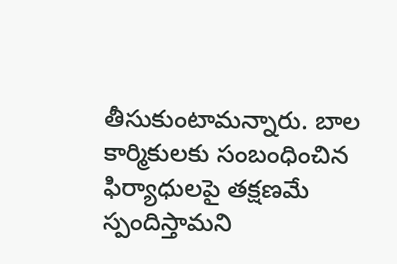తీసుకుంటామన్నారు. బాల కార్మికులకు సంబంధించిన ఫిర్యాధులపై తక్షణమే స్పందిస్తామని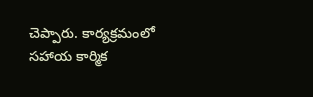చెప్పారు. కార్యక్రమంలో సహాయ కార్మిక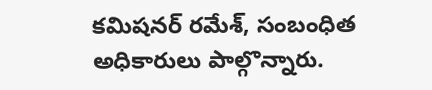కమిషనర్‌ రమేశ్‌, సంబంధిత అధికారులు పాల్గొన్నారు.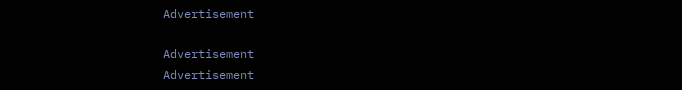Advertisement

Advertisement
Advertisement